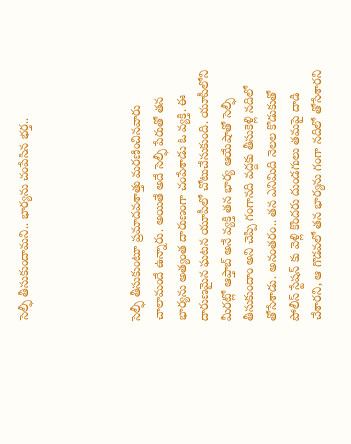సెల్ఫీ తీసుకుందామని.. భార్యను చంపేసిన భర్త..




సెల్ఫీ తీసుకుంటూ ప్రమాదవశాత్తు మరణించినవారు చాలామందే ఉన్నారు. అయితే అదే సెల్ఫీ పేరుతో తన భార్యను అత్యంత దారుణంగా చంపేశాడు ఓ వ్యక్తి. ఈ దారుణమైన ఘటన యూపీలో చోటుచేసుకుంది. యూపీలోని మీరట్లో ఆప్తాబ్ అనే వ్యక్తి తన భార్య ఆయేషాతో సెల్ఫీ తీసుకుందాం అని చెప్పి గంగాన‌ది వ‌ద్ద‌కు తీసుకెళ్లి న‌దిలో తోసేశాడు. అనంతరం.. త‌న ఎనిమిది నెల‌ల కొడుకుతో పోలీస్ స్టేష‌న్ కు వెళ్లి కొంద‌రు దుండ‌గులు త‌మ‌పై దాడి చేశార‌ని, ఆ గొడ‌వ‌లో త‌న భార్య‌ను గంగా న‌దిలో తోసేశార‌ని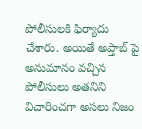పోలీసుల‌కి ఫిర్యాదు చేశారు. అయితే అప్తాబ్ పై అనుమానం వచ్చిన పోలీసులు అతనిని విచారించగా అసలు నిజం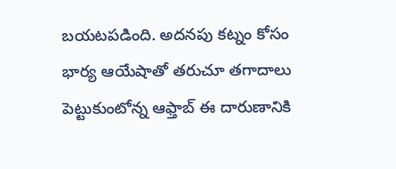బయటపడింది. అద‌న‌పు క‌ట్నం కోసం భార్య ఆయేషాతో త‌రుచూ త‌గాదాలు పెట్టుకుంటోన్న ఆఫ్తాబ్ ఈ దారుణానికి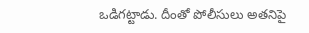ఒడిగ‌ట్టాడు. దీంతో పోలీసులు అతనిపై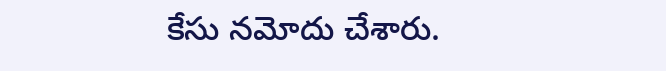కేసు నమోదు చేశారు.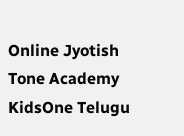Online Jyotish
Tone Academy
KidsOne Telugu